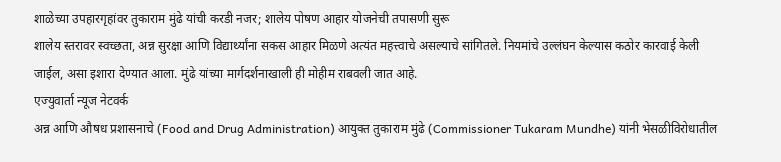शाळेच्या उपहारगृहांवर तुकाराम मुंढे यांची करडी नजर; शालेय पोषण आहार योजनेची तपासणी सुरू
शालेय स्तरावर स्वच्छता, अन्न सुरक्षा आणि विद्यार्थ्यांना सकस आहार मिळणे अत्यंत महत्त्वाचे असल्याचे सांगितले. नियमांचे उल्लंघन केल्यास कठोर कारवाई केली जाईल, असा इशारा देण्यात आला. मुंढे यांच्या मार्गदर्शनाखाली ही मोहीम राबवली जात आहे.
एज्युवार्ता न्यूज नेटवर्क
अन्न आणि औषध प्रशासनाचे (Food and Drug Administration) आयुक्त तुकाराम मुंढे (Commissioner Tukaram Mundhe) यांनी भेसळीविरोधातील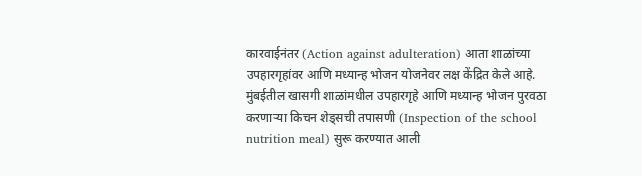कारवाईनंतर (Action against adulteration) आता शाळांच्या उपहारगृहांवर आणि मध्यान्ह भोजन योजनेवर लक्ष केंद्रित केले आहे. मुंबईतील खासगी शाळांमधील उपहारगृहे आणि मध्यान्ह भोजन पुरवठा करणाऱ्या किचन शेड्सची तपासणी (Inspection of the school nutrition meal) सुरू करण्यात आली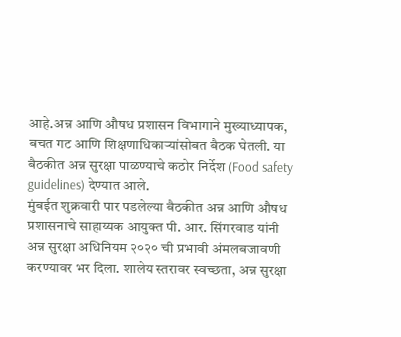आहे.अन्न आणि औषध प्रशासन विभागाने मुख्याध्यापक, बचत गट आणि शिक्षणाधिकाऱ्यांसोबत बैठक घेतली. या बैठकीत अन्न सुरक्षा पाळण्याचे कठोर निर्देश (Food safety guidelines) देण्यात आले.
मुंबईत शुक्रवारी पार पडलेल्या बैठकीत अन्न आणि औषध प्रशासनाचे साहाय्यक आयुक्त पी. आर. सिंगरवाड यांनी अन्न सुरक्षा अधिनियम २०२० ची प्रभावी अंमलबजावणी करण्यावर भर दिला. शालेय स्तरावर स्वच्छता, अन्न सुरक्षा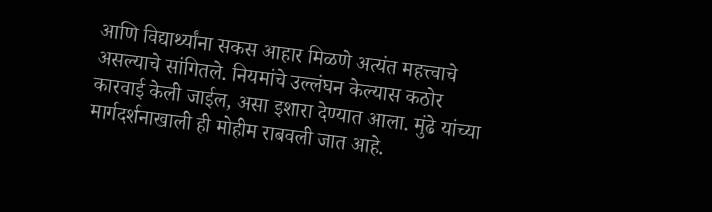आणि विद्यार्थ्यांना सकस आहार मिळणे अत्यंत महत्त्वाचे असल्याचे सांगितले. नियमांचे उल्लंघन केल्यास कठोर कारवाई केली जाईल, असा इशारा देण्यात आला. मुंढे यांच्या मार्गदर्शनाखाली ही मोहीम राबवली जात आहे.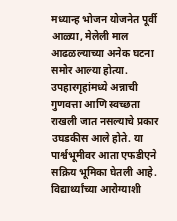मध्यान्ह भोजन योजनेत पूर्वी आळ्या, मेलेली माल आढळल्याच्या अनेक घटना समोर आल्या होत्या. उपहारगृहांमध्ये अन्नाची गुणवत्ता आणि स्वच्छता राखली जात नसल्याचे प्रकार उघडकीस आले होते. या पार्श्वभूमीवर आता एफडीएने सक्रिय भूमिका घेतली आहे. विद्यार्थ्यांच्या आरोग्याशी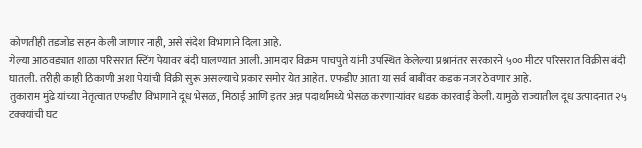कोणतीही तडजोड सहन केली जाणार नाही, असे संदेश विभागाने दिला आहे.
गेल्या आठवड्यात शाळा परिसरात स्टिंग पेयावर बंदी घालण्यात आली. आमदार विक्रम पाचपुते यांनी उपस्थित केलेल्या प्रश्नानंतर सरकारने ५०० मीटर परिसरात विक्रीस बंदी घातली. तरीही काही ठिकाणी अशा पेयांची विक्री सुरू असल्याचे प्रकार समोर येत आहेत. एफडीए आता या सर्व बाबींवर कडक नजर ठेवणार आहे.
तुकाराम मुंढे यांच्या नेतृत्वात एफडीए विभागाने दूध भेसळ, मिठाई आणि इतर अन्न पदार्थांमध्ये भेसळ करणाऱ्यांवर धडक कारवाई केली. यामुळे राज्यातील दूध उत्पादनात २५ टक्क्यांची घट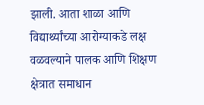झाली. आता शाळा आणि विद्यार्थ्यांच्या आरोग्याकडे लक्ष वळवल्याने पालक आणि शिक्षण क्षेत्रात समाधान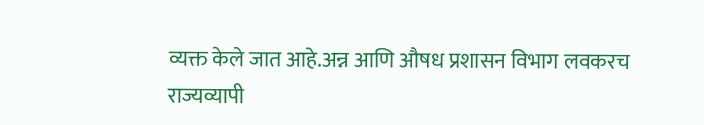व्यक्त केले जात आहे.अन्न आणि औषध प्रशासन विभाग लवकरच राज्यव्यापी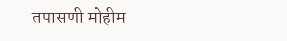तपासणी मोहीम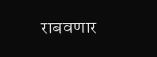राबवणार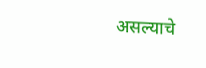असल्याचे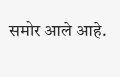समोर आले आहे.